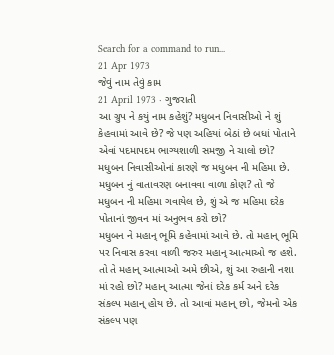Search for a command to run...
21 Apr 1973
જેવું નામ તેવું કામ
21 April 1973 · ગુજરાતી
આ ગ્રુપ ને કયું નામ કહેશું? મધુબન નિવાસીઓ ને શું કેહવામાં આવે છે? જે પણ અહિયાં બેઠાં છે બધાં પોતાને એવાં પદમાપદમ ભાગ્યશાળી સમજી ને ચાલો છો? મધુબન નિવાસીઓનાં કારણે જ મધુબન ની મહિમા છે. મધુબન નું વાતાવરણ બનાવવા વાળા કોણ? તો જે મધુબન ની મહિમા ગવાયેલ છે, શું એ જ મહિમા દરેક પોતાનાં જીવન માં અનુભવ કરો છો?
મધુબન ને મહાન્ ભૂમિ કહેવામાં આવે છે. તો મહાન્ ભૂમિ પર નિવાસ કરવા વાળી જરુર મહાન્ આત્માઓ જ હશે. તો તે મહાન્ આત્માઓ અમે છીએ, શું આ રુહાની નશા માં રહો છો? મહાન્ આત્મા જેનાં દરેક કર્મ અને દરેક સંકલ્પ મહાન્ હોય છે. તો આવાં મહાન્ છો, જેમનો એક સંકલ્પ પણ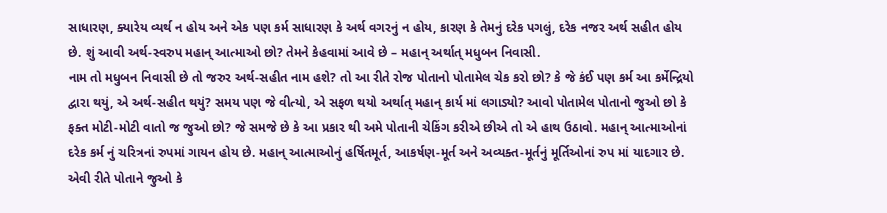સાધારણ, ક્યારેય વ્યર્થ ન હોય અને એક પણ કર્મ સાધારણ કે અર્થ વગરનું ન હોય, કારણ કે તેમનું દરેક પગલું, દરેક નજર અર્થ સહીત હોય છે. શું આવી અર્થ-સ્વરુપ મહાન્ આત્માઓ છો? તેમને કેહવામાં આવે છે – મહાન્ અર્થાત્ મધુબન નિવાસી.
નામ તો મધુબન નિવાસી છે તો જરુર અર્થ-સહીત નામ હશે? તો આ રીતે રોજ પોતાનો પોતામેલ ચેક કરો છો? કે જે કંઈ પણ કર્મ આ કર્મેન્દ્રિયો દ્વારા થયું, એ અર્થ-સહીત થયું? સમય પણ જે વીત્યો, એ સફળ થયો અર્થાત્ મહાન્ કાર્ય માં લગાડ્યો? આવો પોતામેલ પોતાનો જુઓ છો કે ફક્ત મોટી-મોટી વાતો જ જુઓ છો? જે સમજે છે કે આ પ્રકાર થી અમે પોતાની ચેકિંગ કરીએ છીએ તો એ હાથ ઉઠાવો. મહાન્ આત્માઓનાં દરેક કર્મ નું ચરિત્રનાં રુપમાં ગાયન હોય છે. મહાન્ આત્માઓનું હર્ષિતમૂર્ત, આકર્ષણ-મૂર્ત અને અવ્યક્ત-મૂર્તનું મૂર્તિઓનાં રુપ માં યાદગાર છે. એવી રીતે પોતાને જુઓ કે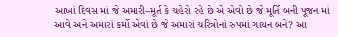આખાં દિવસ માં જે અમારી–મૂર્ત કે ચહેરો રહે છે એ એવો છે જે મૂર્તિ બની પૂજન માં આવે અને અમારાં કર્મો એવાં છે જે અમારાં ચરિત્રોનાં રુપમાં ગાયન બને? આ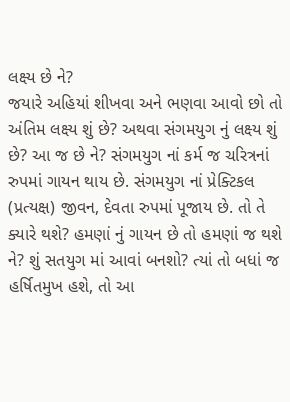લક્ષ્ય છે ને?
જયારે અહિયાં શીખવા અને ભણવા આવો છો તો અંતિમ લક્ષ્ય શું છે? અથવા સંગમયુગ નું લક્ષ્ય શું છે? આ જ છે ને? સંગમયુગ નાં કર્મ જ ચરિત્રનાં રુપમાં ગાયન થાય છે. સંગમયુગ નાં પ્રેક્ટિકલ (પ્રત્યક્ષ) જીવન, દેવતા રુપમાં પૂજાય છે. તો તે ક્યારે થશે? હમણાં નું ગાયન છે તો હમણાં જ થશે ને? શું સતયુગ માં આવાં બનશો? ત્યાં તો બધાં જ હર્ષિતમુખ હશે, તો આ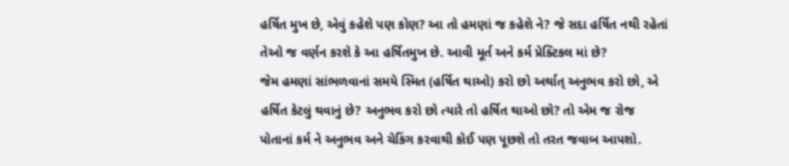હર્ષિત મુખ છે, એવું કહેશે પણ કોણ? આ તો હમણાં જ કહેશે ને? જે સદા હર્ષિત નથી રહેતાં તેઓ જ વર્ણન કરશે કે આ હર્ષિતમુખ છે. આવી મૂર્ત અને કર્મ પ્રેક્ટિકલ માં છે?
જેમ હમણાં સાંભળવાનાં સમયે સ્મિત (હર્ષિત થાઓ) કરો છો અર્થાત્ અનુભવ કરો છો, એ હર્ષિત કેટલું થવાનું છે? અનુભવ કરો છો ત્યારે તો હર્ષિત થાઓ છો? તો એમ જ રોજ પોતાનાં કર્મ ને અનુભવ અને ચેકિંગ કરવાથી કોઈ પણ પૂછશે તો તરત જવાબ આપશો.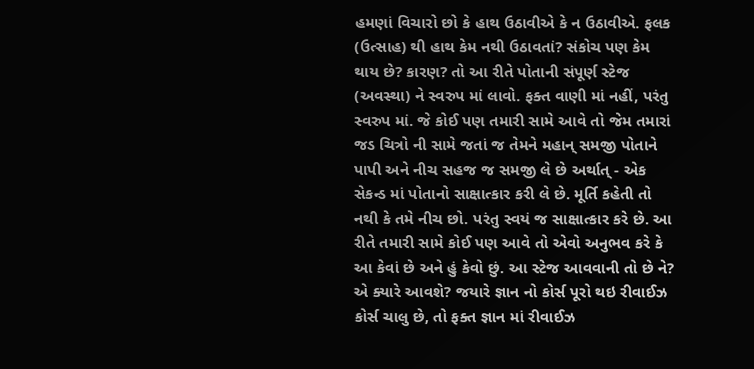હમણાં વિચારો છો કે હાથ ઉઠાવીએ કે ન ઉઠાવીએ. ફલક (ઉત્સાહ) થી હાથ કેમ નથી ઉઠાવતાં? સંકોચ પણ કેમ થાય છે? કારણ? તો આ રીતે પોતાની સંપૂર્ણ સ્ટેજ (અવસ્થા) ને સ્વરુપ માં લાવો. ફક્ત વાણી માં નહીં, પરંતુ સ્વરુપ માં. જે કોઈ પણ તમારી સામે આવે તો જેમ તમારાં જડ ચિત્રો ની સામે જતાં જ તેમને મહાન્ સમજી પોતાને પાપી અને નીચ સહજ જ સમજી લે છે અર્થાત્ - એક સેકન્ડ માં પોતાનો સાક્ષાત્કાર કરી લે છે. મૂર્તિ કહેતી તો નથી કે તમે નીચ છો. પરંતુ સ્વયં જ સાક્ષાત્કાર કરે છે. આ રીતે તમારી સામે કોઈ પણ આવે તો એવો અનુભવ કરે કે આ કેવાં છે અને હું કેવો છું. આ સ્ટેજ આવવાની તો છે ને? એ ક્યારે આવશે? જયારે જ્ઞાન નો કોર્સ પૂરો થઇ રીવાઈઝ કોર્સ ચાલુ છે, તો ફક્ત જ્ઞાન માં રીવાઈઝ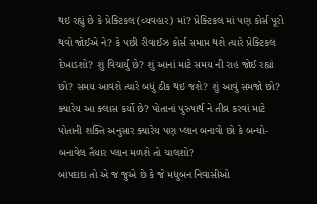થઇ રહ્યું છે કે પ્રેક્ટિકલ (વ્યવહાર) માં? પ્રેક્ટિકલ માં પણ કોર્સ પૂરો થવો જોઈએ ને? કે પછી રીવાઈઝ કોર્સ સમાપ્ત થશે ત્યારે પ્રેક્ટિકલ દેખાડશો? શું વિચાર્યું છે? શું આનાં માટે સમય ની રાહ જોઈ રહ્યાં છો? સમય આવશે ત્યારે બધું ઠીક થઇ જશે? શું આવું સમજો છો? ક્યારેય આ ક્લાસ કર્યો છે? પોતાનાં પુરુષાર્થ ને તીવ્ર કરવાં માટે પોતાની શક્તિ અનુસાર ક્યારેય પણ પ્લાન બનાવો છો કે બન્યો-બનાવેલ તૈયાર પ્લાન મળશે તો ચાલશો?
બાપદાદા તો એ જ જુએ છે કે જે મધુબન નિવાસીઓ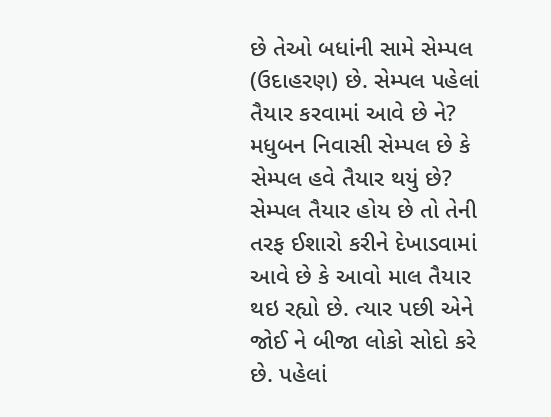છે તેઓ બધાંની સામે સેમ્પલ (ઉદાહરણ) છે. સેમ્પલ પહેલાં તૈયાર કરવામાં આવે છે ને? મધુબન નિવાસી સેમ્પલ છે કે સેમ્પલ હવે તૈયાર થયું છે? સેમ્પલ તૈયાર હોય છે તો તેની તરફ ઈશારો કરીને દેખાડવામાં આવે છે કે આવો માલ તૈયાર થઇ રહ્યો છે. ત્યાર પછી એને જોઈ ને બીજા લોકો સોદો કરે છે. પહેલાં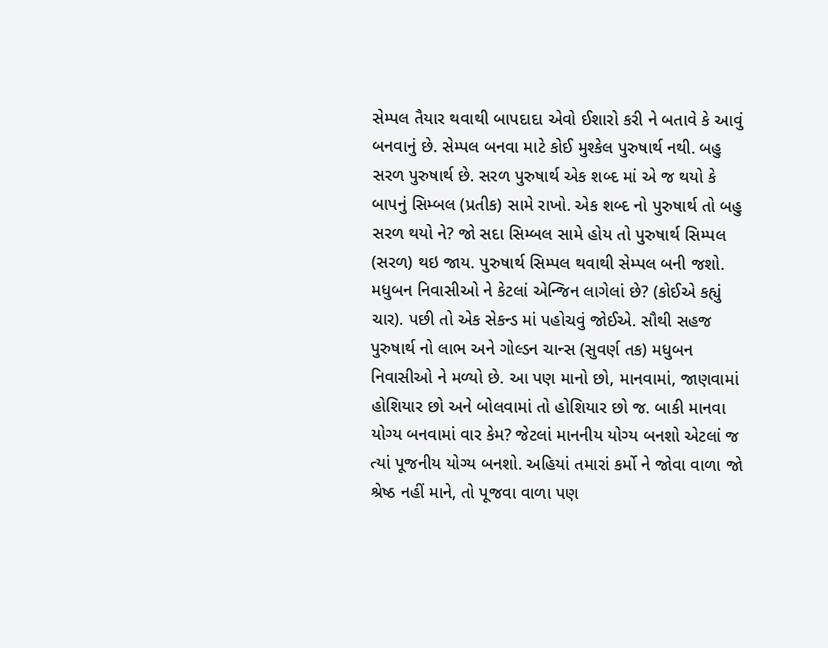સેમ્પલ તૈયાર થવાથી બાપદાદા એવો ઈશારો કરી ને બતાવે કે આવું બનવાનું છે. સેમ્પલ બનવા માટે કોઈ મુશ્કેલ પુરુષાર્થ નથી. બહુ સરળ પુરુષાર્થ છે. સરળ પુરુષાર્થ એક શબ્દ માં એ જ થયો કે બાપનું સિમ્બલ (પ્રતીક) સામે રાખો. એક શબ્દ નો પુરુષાર્થ તો બહુ સરળ થયો ને? જો સદા સિમ્બલ સામે હોય તો પુરુષાર્થ સિમ્પલ (સરળ) થઇ જાય. પુરુષાર્થ સિમ્પલ થવાથી સેમ્પલ બની જશો.
મધુબન નિવાસીઓ ને કેટલાં એન્જિન લાગેલાં છે? (કોઈએ કહ્યું ચાર). પછી તો એક સેકન્ડ માં પહોચવું જોઈએ. સૌથી સહજ પુરુષાર્થ નો લાભ અને ગોલ્ડન ચાન્સ (સુવર્ણ તક) મધુબન નિવાસીઓ ને મળ્યો છે. આ પણ માનો છો, માનવામાં, જાણવામાં હોશિયાર છો અને બોલવામાં તો હોશિયાર છો જ. બાકી માનવા યોગ્ય બનવામાં વાર કેમ? જેટલાં માનનીય યોગ્ય બનશો એટલાં જ ત્યાં પૂજનીય યોગ્ય બનશો. અહિયાં તમારાં કર્મો ને જોવા વાળા જો શ્રેષ્ઠ નહીં માને, તો પૂજવા વાળા પણ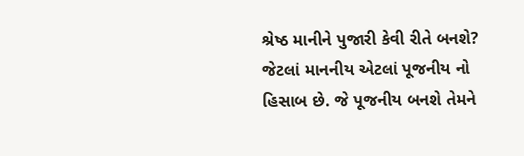શ્રેષ્ઠ માનીને પુજારી કેવી રીતે બનશે? જેટલાં માનનીય એટલાં પૂજનીય નો હિસાબ છે. જે પૂજનીય બનશે તેમને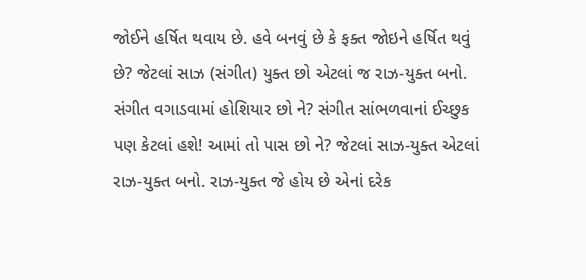જોઈને હર્ષિત થવાય છે. હવે બનવું છે કે ફક્ત જોઇને હર્ષિત થવું છે? જેટલાં સાઝ (સંગીત) યુક્ત છો એટલાં જ રાઝ-યુક્ત બનો. સંગીત વગાડવામાં હોશિયાર છો ને? સંગીત સાંભળવાનાં ઈચ્છુક પણ કેટલાં હશે! આમાં તો પાસ છો ને? જેટલાં સાઝ-યુક્ત એટલાં રાઝ-યુક્ત બનો. રાઝ-યુક્ત જે હોય છે એનાં દરેક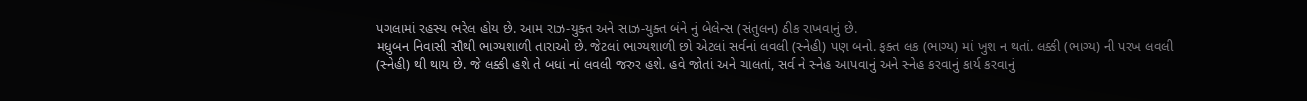પગલામાં રહસ્ય ભરેલ હોય છે. આમ રાઝ-યુક્ત અને સાઝ-યુક્ત બંને નું બેલેન્સ (સંતુલન) ઠીક રાખવાનું છે.
મધુબન નિવાસી સૌથી ભાગ્યશાળી તારાઓ છે. જેટલાં ભાગ્યશાળી છો એટલાં સર્વનાં લવલી (સ્નેહી) પણ બનો. ફક્ત લક (ભાગ્ય) માં ખુશ ન થતાં. લક્કી (ભાગ્ય) ની પરખ લવલી (સ્નેહી) થી થાય છે. જે લક્કી હશે તે બધાં નાં લવલી જરુર હશે. હવે જોતાં અને ચાલતાં, સર્વ ને સ્નેહ આપવાનું અને સ્નેહ કરવાનું કાર્ય કરવાનું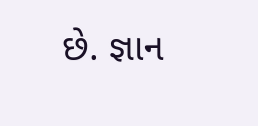છે. જ્ઞાન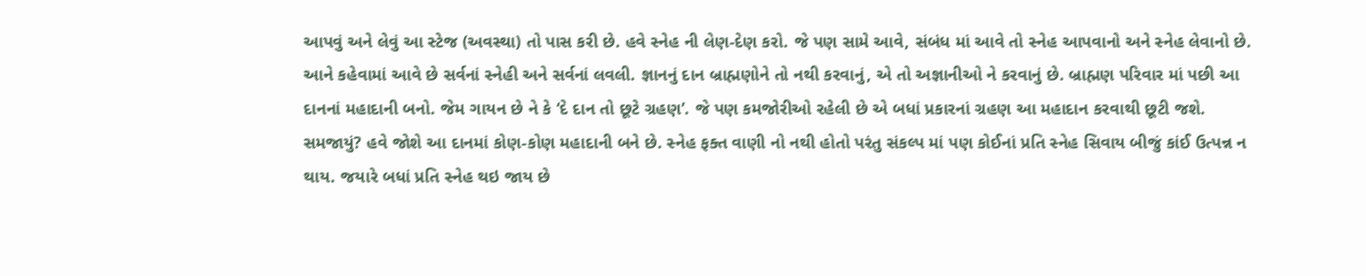આપવું અને લેવું આ સ્ટેજ (અવસ્થા) તો પાસ કરી છે. હવે સ્નેહ ની લેણ-દેણ કરો. જે પણ સામે આવે, સંબંધ માં આવે તો સ્નેહ આપવાનો અને સ્નેહ લેવાનો છે. આને કહેવામાં આવે છે સર્વનાં સ્નેહી અને સર્વનાં લવલી. જ્ઞાનનું દાન બ્રાહ્મણોને તો નથી કરવાનું, એ તો અજ્ઞાનીઓ ને કરવાનું છે. બ્રાહ્મણ પરિવાર માં પછી આ દાનનાં મહાદાની બનો. જેમ ગાયન છે ને કે ‘દે દાન તો છૂટે ગ્રહણ’. જે પણ કમજોરીઓ રહેલી છે એ બધાં પ્રકારનાં ગ્રહણ આ મહાદાન કરવાથી છૂટી જશે. સમજાયું? હવે જોશે આ દાનમાં કોણ-કોણ મહાદાની બને છે. સ્નેહ ફક્ત વાણી નો નથી હોતો પરંતુ સંકલ્પ માં પણ કોઈનાં પ્રતિ સ્નેહ સિવાય બીજું કાંઈ ઉત્પન્ન ન થાય. જયારે બધાં પ્રતિ સ્નેહ થઇ જાય છે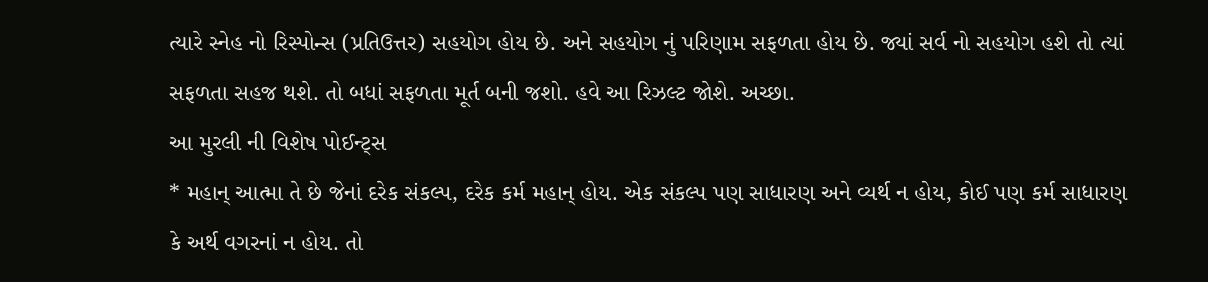ત્યારે સ્નેહ નો રિસ્પોન્સ (પ્રતિઉત્તર) સહયોગ હોય છે. અને સહયોગ નું પરિણામ સફળતા હોય છે. જ્યાં સર્વ નો સહયોગ હશે તો ત્યાં સફળતા સહજ થશે. તો બધાં સફળતા મૂર્ત બની જશો. હવે આ રિઝલ્ટ જોશે. અચ્છા.
આ મુરલી ની વિશેષ પોઈન્ટ્સ
* મહાન્ આત્મા તે છે જેનાં દરેક સંકલ્પ, દરેક કર્મ મહાન્ હોય. એક સંકલ્પ પણ સાધારણ અને વ્યર્થ ન હોય, કોઈ પણ કર્મ સાધારણ કે અર્થ વગરનાં ન હોય. તો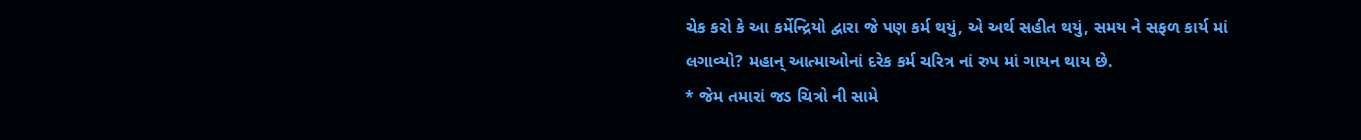ચેક કરો કે આ કર્મેન્દ્રિયો દ્વારા જે પણ કર્મ થયું, એ અર્થ સહીત થયું, સમય ને સફળ કાર્ય માં લગાવ્યો? મહાન્ આત્માઓનાં દરેક કર્મ ચરિત્ર નાં રુપ માં ગાયન થાય છે.
* જેમ તમારાં જડ ચિત્રો ની સામે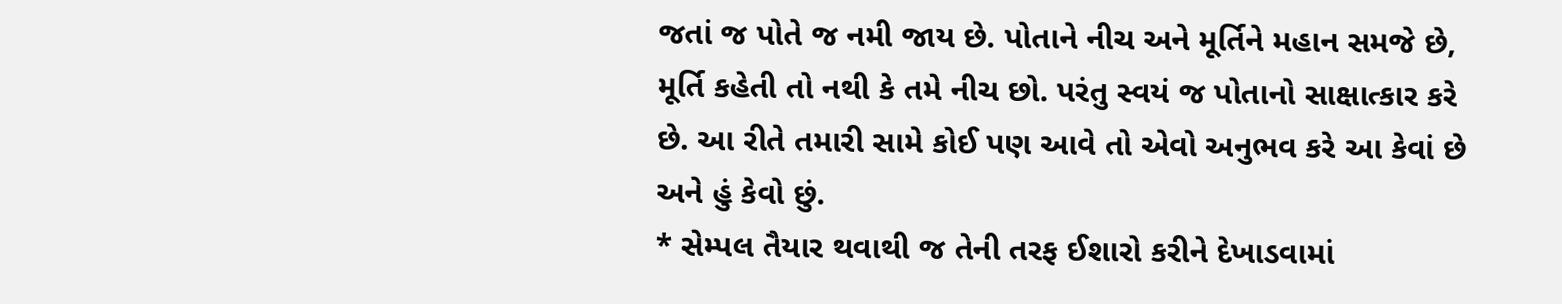જતાં જ પોતે જ નમી જાય છે. પોતાને નીચ અને મૂર્તિને મહાન સમજે છે, મૂર્તિ કહેતી તો નથી કે તમે નીચ છો. પરંતુ સ્વયં જ પોતાનો સાક્ષાત્કાર કરે છે. આ રીતે તમારી સામે કોઈ પણ આવે તો એવો અનુભવ કરે આ કેવાં છે અને હું કેવો છું.
* સેમ્પલ તૈયાર થવાથી જ તેની તરફ ઈશારો કરીને દેખાડવામાં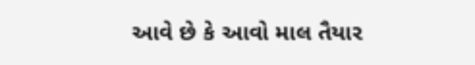આવે છે કે આવો માલ તૈયાર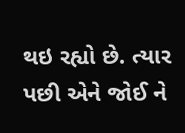થઇ રહ્યો છે. ત્યાર પછી એને જોઈ ને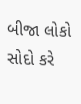બીજા લોકો સોદો કરે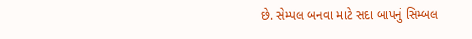છે. સેમ્પલ બનવા માટે સદા બાપનું સિમ્બલ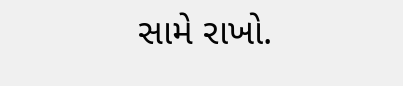સામે રાખો.